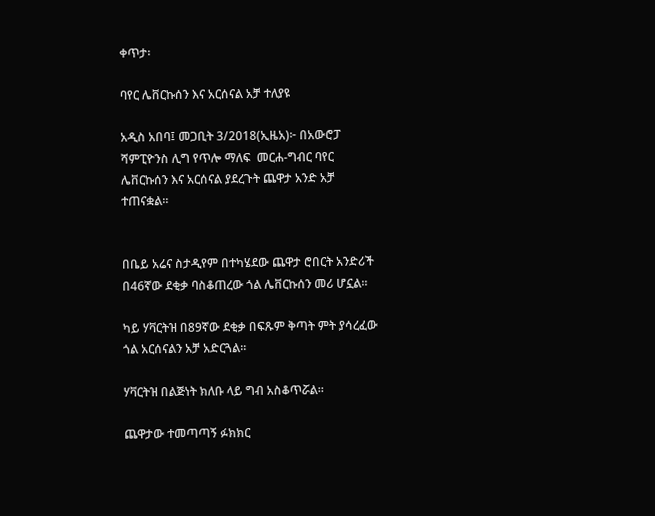ቀጥታ፡

ባየር ሌቨርኩሰን እና አርሰናል አቻ ተለያዩ

አዲስ አበባ፤ መጋቢት 3/2018(ኢዜአ)፦ በአውሮፓ ሻምፒዮንስ ሊግ የጥሎ ማለፍ  መርሐ-ግብር ባየር ሌቨርኩሰን እና አርሰናል ያደረጉት ጨዋታ አንድ አቻ ተጠናቋል።


በቤይ አሬና ስታዲየም በተካሄደው ጨዋታ ሮበርት አንድሪች በ46ኛው ደቂቃ ባስቆጠረው ጎል ሌቨርኩሰን መሪ ሆኗል።

ካይ ሃቫርትዝ በ89ኛው ደቂቃ በፍጹም ቅጣት ምት ያሳረፈው ጎል አርሰናልን አቻ አድርጓል።

ሃቫርትዝ በልጅነት ክለቡ ላይ ግብ አስቆጥሯል።

ጨዋታው ተመጣጣኝ ፉክክር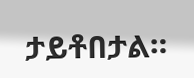ታይቶበታል።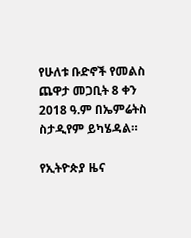የሁለቱ ቡድኖች የመልስ ጨዋታ መጋቢት 8 ቀን 2018 ዓ.ም በኤምሬትስ ስታዲየም ይካሄዳል።

የኢትዮጵያ ዜና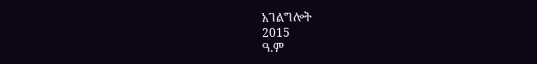አገልግሎት
2015
ዓ.ም